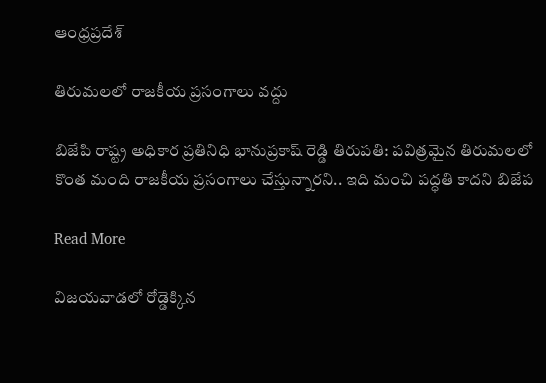ఆంధ్రప్రదేశ్

తిరుమలలో రాజకీయ ప్రసంగాలు వద్దు

బిజేపి రాష్ట్ర అధికార ప్రతినిధి భానుప్రకాష్ రెడ్డి తిరుపతి: పవిత్రమైన తిరుమలలో కొంత మంది రాజకీయ ప్రసంగాలు చేస్తున్నారని.. ఇది మంచి పద్ధతి కాదని బిజేప

Read More

విజయవాడలో రోడ్డెక్కిన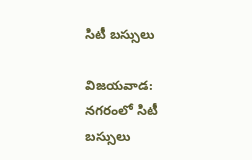సిటీ బస్సులు

విజయవాడ: నగరంలో సిటీ బస్సులు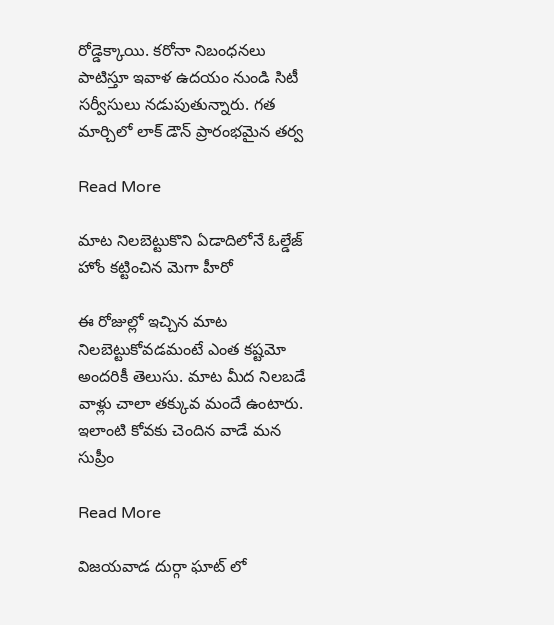రోడ్డెక్కాయి. కరోనా నిబంధనలు పాటిస్తూ ఇవాళ ఉదయం నుండి సిటీ సర్వీసులు నడుపుతున్నారు. గత మార్చిలో లాక్ డౌన్ ప్రారంభమైన తర్వ

Read More

మాట నిలబెట్టుకొని ఏడాదిలోనే ఓల్డేజ్ హోం కట్టించిన మెగా హీరో

ఈ రోజుల్లో ఇచ్చిన మాట నిలబెట్టుకోవడమంటే ఎంత కష్టమో అందరికీ తెలుసు. మాట మీద నిలబడే వాళ్లు చాలా తక్కువ మందే ఉంటారు. ఇలాంటి కోవకు చెందిన వాడే మన సుప్రీం

Read More

విజయవాడ దుర్గా ఘాట్ లో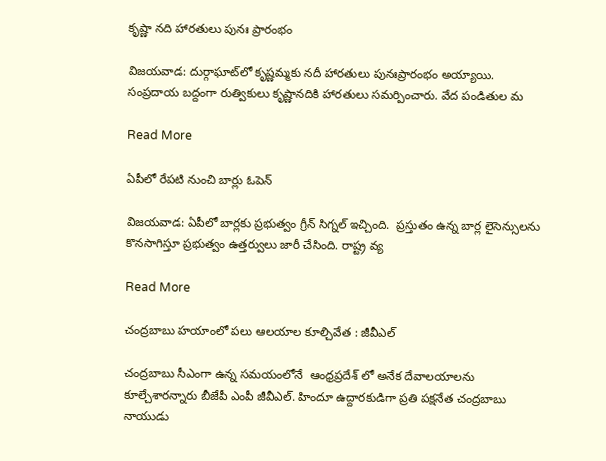కృష్ణా నది హారతులు పునః ప్రారంభం

విజయవాడ: దుర్గాఘాట్‌లో కృష్ణ‌మ్మ‌కు న‌దీ హార‌తులు పునఃప్రారంభం అయ్యాయి. సంప్రదాయ బద్దంగా రుత్వికులు కృష్ణాన‌దికి హార‌తులు స‌మ‌ర్పించారు. వేద పండితుల మ

Read More

ఏపీలో రేపటి నుంచి బార్లు ఓపెన్

విజయవాడ: ఏపీలో బార్లకు ప్రభుత్వం గ్రీన్ సిగ్నల్ ఇచ్చింది.  ప్రస్తుతం ఉన్న బార్ల లైసెన్సులను కొనసాగిస్తూ ప్రభుత్వం ఉత్తర్వులు జారీ చేసింది. రాష్ట్ర వ్య

Read More

చంద్రబాబు హయాంలో పలు ఆలయాల కూల్చివేత : జీవీఎల్

చంద్రబాబు సీఎంగా ఉన్న సమయంలోనే  ఆంధ్రప్రదేశ్ లో అనేక దేవాలయాలను కూల్చేశారన్నారు బీజేపీ ఎంపీ జీవీఎల్. హిందూ ఉద్దారకుడిగా ప్రతి పక్షనేత చంద్రబాబు నాయుడు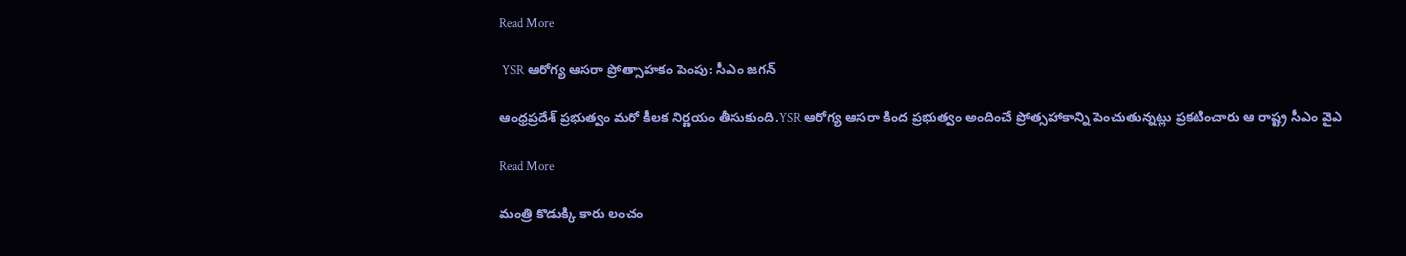Read More

 YSR ఆరోగ్య ఆసరా ప్రోత్సాహకం పెంపు: సీఎం జగన్

ఆంధ్రప్రదేశ్ ప్రభుత్వం మరో కీలక నిర్ణయం తీసుకుంది.YSR ఆరోగ్య ఆసరా కింద ప్రభుత్వం అందించే ప్రోత్సహాకాన్ని పెంచుతున్నట్లు ప్రకటించారు ఆ రాష్ట్ర సీఎం వైఎ

Read More

మంత్రి కొడుక్కి కారు లంచం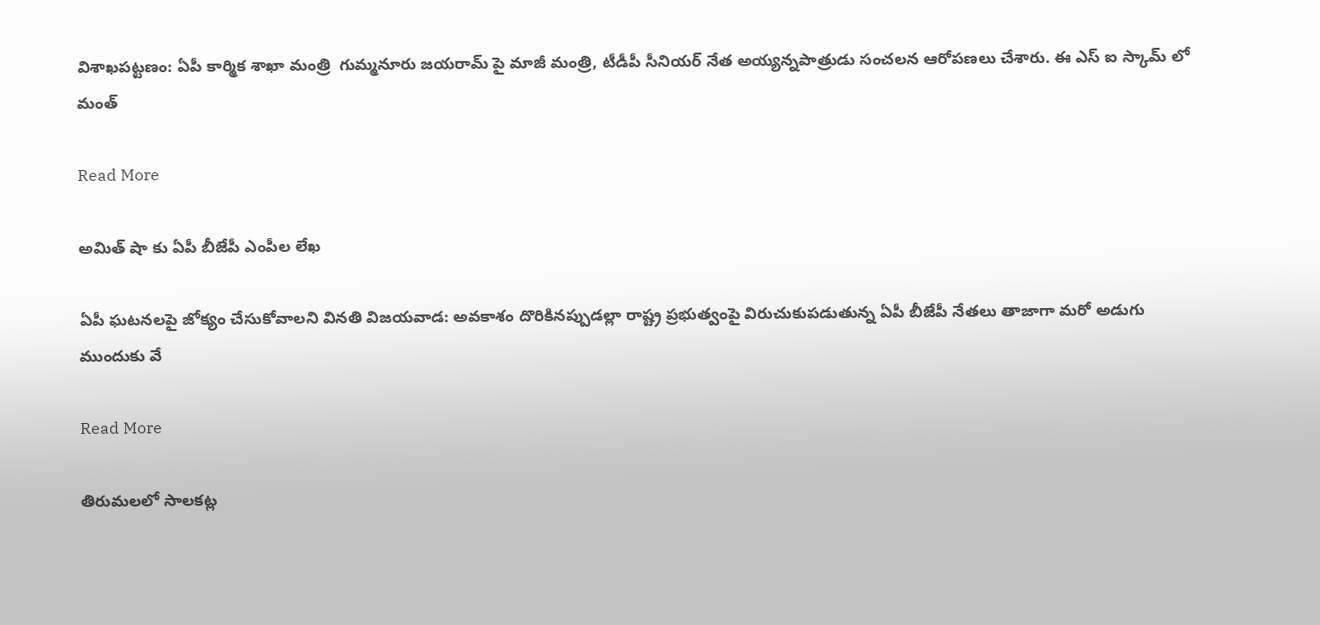విశాఖపట్టణం: ఏపీ కార్మిక శాఖా మంత్రి  గుమ్మనూరు జయరామ్ పై మాజీ మంత్రి, టీడీపీ సీనియర్ నేత అయ్యన్నపాత్రుడు సంచలన ఆరోపణలు చేశారు. ఈ ఎస్ ఐ స్కామ్ లో మంత్

Read More

అమిత్ షా కు ఏపీ బీజేపీ ఎంపీల లేఖ

ఏపీ ఘటనలపై జోక్యం చేసుకోవాలని వినతి విజయవాడ: అవకాశం దొరికినప్పుడల్లా రాష్ట్ర ప్రభుత్వంపై విరుచుకుపడుతున్న ఏపీ బీజేపీ నేతలు తాజాగా మరో అడుగు ముందుకు వే

Read More

తిరుమలలో సాలకట్ల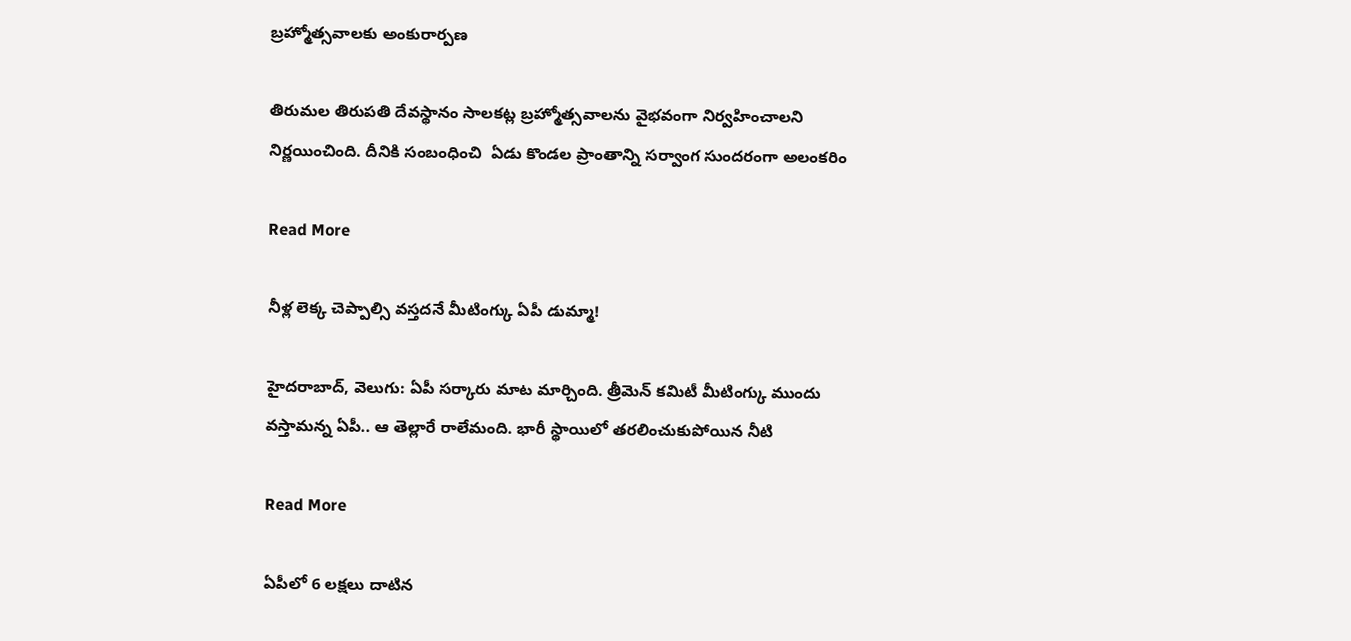బ్రహ్మోత్సవాలకు అంకురార్పణ

తిరుమల తిరుపతి దేవస్థానం సాలకట్ల బ్రహ్మోత్సవాలను వైభవంగా నిర్వహించాలని నిర్ణయించింది. దీనికి సంబంధించి  ఏడు కొండల ప్రాంతాన్ని సర్వాంగ సుందరంగా అలంకరిం

Read More

నీళ్ల లెక్క చెప్పాల్సి వస్తదనే మీటింగ్కు ఏపీ డుమ్మా!

హైదరాబాద్, వెలుగు: ఏపీ సర్కారు మాట మార్చింది. త్రీమెన్ కమిటీ మీటింగ్కు ముందు వస్తామన్న ఏపీ.. ఆ తెల్లారే రాలేమంది. భారీ స్థాయిలో తరలించుకుపోయిన నీటి

Read More

ఏపీలో 6 లక్ష‌లు దాటిన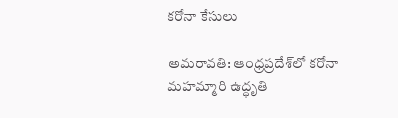క‌రోనా కేసులు

అమరావతి: ఆంధ్రప్రదేశ్‌లో కరోనా మహమ్మారి ఉద్ధృతి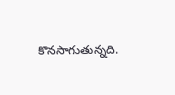కొనసాగుతున్నది.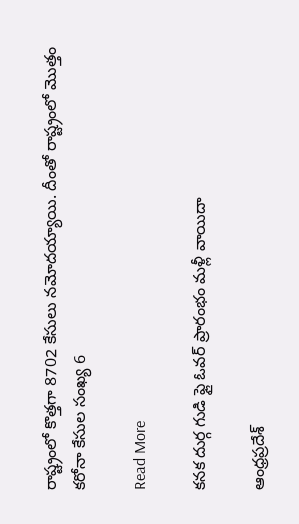రాష్ట్రంలో కొత్తగా 8702 కేసులు నమోదయ్యాయి. దీంతో రాష్ట్రంలో మొత్తం కరోనా కేసుల సంఖ్య 6

Read More

క‌న‌క దుర్గ గుడి ఫ్లై ఓవర్ ప్రారంభం మళ్లీ వాయిదా

ఆంధ్రప్రదేశ్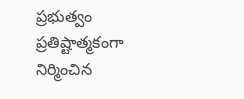ప్రభుత్వం ప్రతిష్టాత్మకంగా నిర్మించిన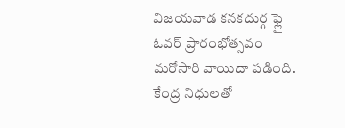విజయవాడ కనకదుర్గ ఫ్లై ఓవర్‌ ప్రారంభోత్సవం మరోసారి వాయిదా పడింది. కేంద్ర నిధులతో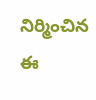నిర్మించిన ఈ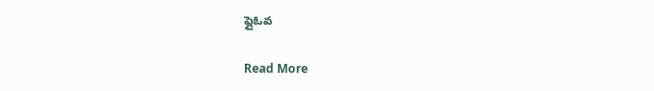ఫ్లైఓవ

Read More